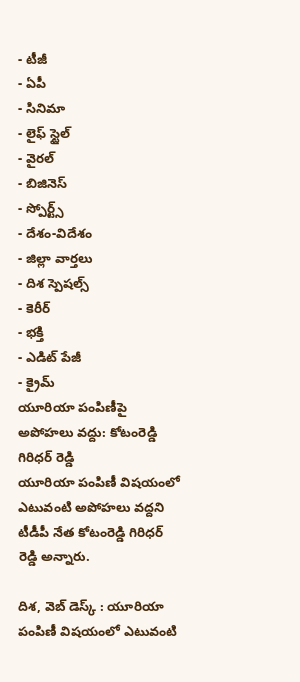- టీజీ
- ఏపీ
- సినిమా
- లైఫ్ స్టైల్
- వైరల్
- బిజినెస్
- స్పోర్ట్స్
- దేశం-విదేశం
- జిల్లా వార్తలు
- దిశ స్పెషల్స్
- కెరీర్
- భక్తి
- ఎడిట్ పేజీ
- క్రైమ్
యూరియా పంపిణీపై అపోహలు వద్దు: కోటంరెడ్డి గిరిధర్ రెడ్డి
యూరియా పంపిణీ విషయంలో ఎటువంటి అపోహలు వద్దని టీడీపీ నేత కోటంరెడ్డి గిరిధర్ రెడ్డి అన్నారు.

దిశ, వెబ్ డెస్క్ : యూరియా పంపిణీ విషయంలో ఎటువంటి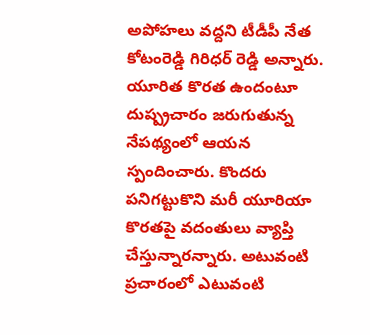అపోహలు వద్దని టీడీపీ నేత కోటంరెడ్డి గిరిధర్ రెడ్డి అన్నారు. యూరిత కొరత ఉందంటూ దుష్ప్రచారం జరుగుతున్న నేపథ్యంలో ఆయన స్పందించారు. కొందరు పనిగట్టుకొని మరీ యూరియా కొరతపై వదంతులు వ్యాప్తి చేస్తున్నారన్నారు. అటువంటి ప్రచారంలో ఎటువంటి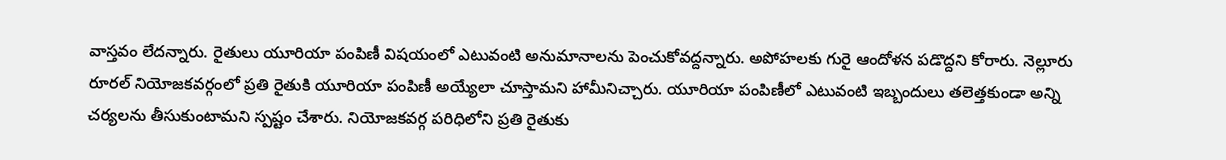వాస్తవం లేదన్నారు. రైతులు యూరియా పంపిణీ విషయంలో ఎటువంటి అనుమానాలను పెంచుకోవద్దన్నారు. అపోహలకు గురై ఆందోళన పడొద్దని కోరారు. నెల్లూరు రూరల్ నియోజకవర్గంలో ప్రతి రైతుకి యూరియా పంపిణీ అయ్యేలా చూస్తామని హామీనిచ్చారు. యూరియా పంపిణీలో ఎటువంటి ఇబ్బందులు తలెత్తకుండా అన్ని చర్యలను తీసుకుంటామని స్పష్టం చేశారు. నియోజకవర్గ పరిధిలోని ప్రతి రైతుకు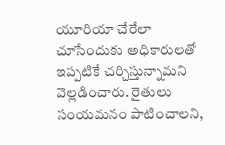యూరియా చేరేలా చూసేందుకు అధికారులతో ఇప్పటికే చర్చిస్తున్నామని వెల్లడించారు. రైతులు సంయమనం పాటించాలని,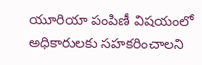యూరియా పంపిణీ విషయంలో అధికారులకు సహకరించాలని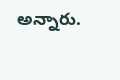అన్నారు.